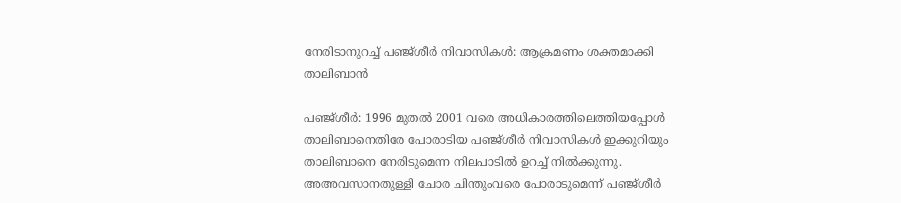നേരിടാനുറച്ച് പഞ്ജ്ശീര്‍ നിവാസികള്‍: ആക്രമണം ശക്തമാക്കി താലിബാന്‍

പഞ്ജ്ശീര്‍: 1996 മുതല്‍ 2001 വരെ അധികാരത്തിലെത്തിയപ്പോള്‍ താലിബാനെതിരേ പോരാടിയ പഞ്ജ്ശീര്‍ നിവാസികള്‍ ഇക്കുറിയും താലിബാനെ നേരിടുമെന്ന നിലപാടില്‍ ഉറച്ച് നില്‍ക്കുന്നു. അഅവസാനതുള്ളി ചോര ചിന്തുംവരെ പോരാടുമെന്ന് പഞ്ജ്ശീര്‍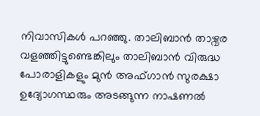നിവാസികള്‍ പറഞ്ഞു. താലിബാന്‍ താഴ്വര വളഞ്ഞിട്ടുണ്ടെങ്കിലും താലിബാന്‍ വിരുദ്ധ പോരാളികളും മുന്‍ അഫ്ഗാന്‍ സുരക്ഷാ ഉദ്യോഗസ്ഥരും അടങ്ങുന്ന നാഷണല്‍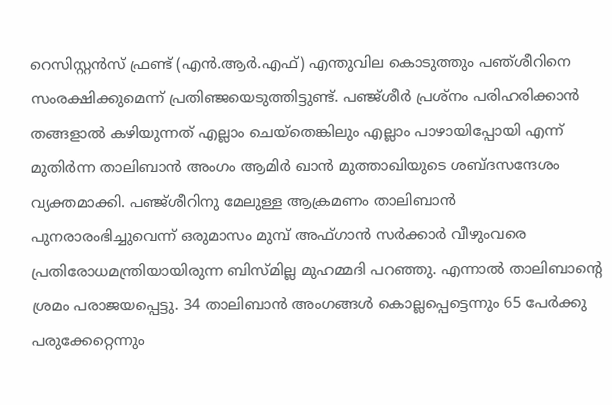റെസിസ്റ്റന്‍സ് ഫ്രണ്ട് (എന്‍.ആര്‍.എഫ്) എന്തുവില കൊടുത്തും പഞ്ശീറിനെ സംരക്ഷിക്കുമെന്ന് പ്രതിഞ്ജയെടുത്തിട്ടുണ്ട്. പഞ്ജ്ശീര്‍ പ്രശ്നം പരിഹരിക്കാന്‍ തങ്ങളാല്‍ കഴിയുന്നത് എല്ലാം ചെയ്തെങ്കിലും എല്ലാം പാഴായിപ്പോയി എന്ന് മുതിര്‍ന്ന താലിബാന്‍ അംഗം ആമിര്‍ ഖാന്‍ മുത്താഖിയുടെ ശബ്ദസന്ദേശം വ്യക്തമാക്കി. പഞ്ജ്ശീറിനു മേലുള്ള ആക്രമണം താലിബാന്‍ പുനരാരംഭിച്ചുവെന്ന് ഒരുമാസം മുമ്പ് അഫ്ഗാന്‍ സര്‍ക്കാര്‍ വീഴുംവരെ പ്രതിരോധമന്ത്രിയായിരുന്ന ബിസ്മില്ല മുഹമ്മദി പറഞ്ഞു. എന്നാല്‍ താലിബാന്റെ ശ്രമം പരാജയപ്പെട്ടു. 34 താലിബാന്‍ അംഗങ്ങള്‍ കൊല്ലപ്പെട്ടെന്നും 65 പേര്‍ക്കു പരുക്കേറ്റെന്നും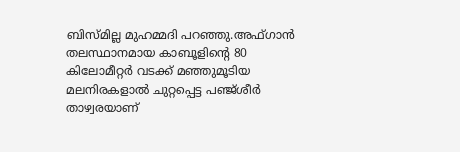ബിസ്മില്ല മുഹമ്മദി പറഞ്ഞു.അഫ്ഗാന്‍ തലസ്ഥാനമായ കാബൂളിന്റെ 80 കിലോമീറ്റര്‍ വടക്ക് മഞ്ഞുമൂടിയ മലനിരകളാല്‍ ചുറ്റപ്പെട്ട പഞ്ജ്ശീര്‍ താഴ്വരയാണ്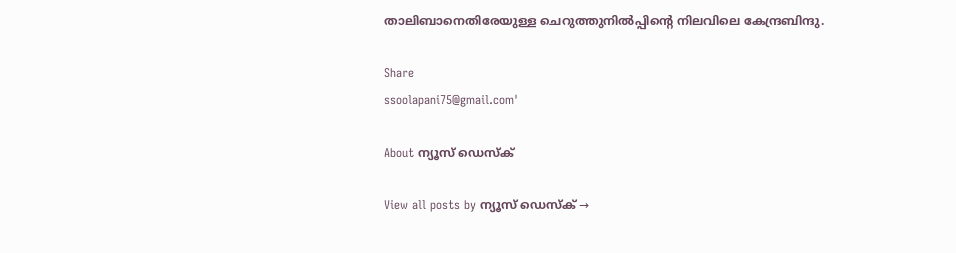താലിബാനെതിരേയുള്ള ചെറുത്തുനില്‍പ്പിന്റെ നിലവിലെ കേന്ദ്രബിന്ദു.

Share
ssoolapani75@gmail.com'

About ന്യൂസ് ഡെസ്ക്

View all posts by ന്യൂസ് ഡെസ്ക് →